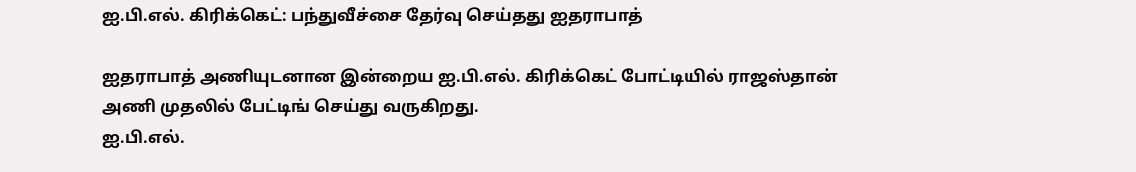ஐ.பி.எல். கிரிக்கெட்: பந்துவீச்சை தேர்வு செய்தது ஐதராபாத்

ஐதராபாத் அணியுடனான இன்றைய ஐ.பி.எல். கிரிக்கெட் போட்டியில் ராஜஸ்தான் அணி முதலில் பேட்டிங் செய்து வருகிறது.
ஐ.பி.எல்.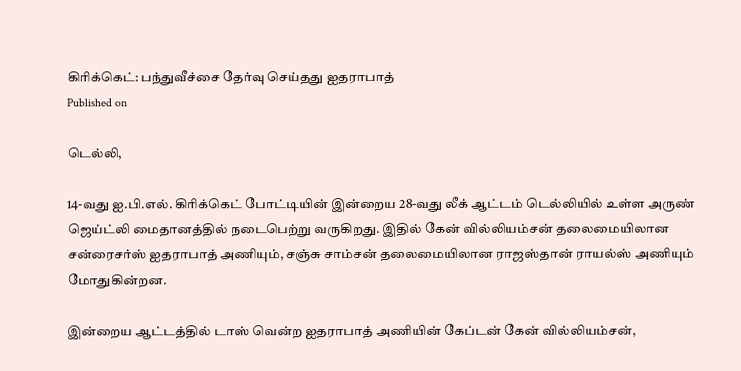கிரிக்கெட்: பந்துவீச்சை தேர்வு செய்தது ஐதராபாத்
Published on

டெல்லி,

14-வது ஐ.பி.எல். கிரிக்கெட் போட்டியின் இன்றைய 28-வது லீக் ஆட்டம் டெல்லியில் உள்ள அருண் ஜெய்ட்லி மைதானத்தில் நடைபெற்று வருகிறது. இதில் கேன் வில்லியம்சன் தலைமையிலான சன்ரைசர்ஸ் ஐதராபாத் அணியும், சஞ்சு சாம்சன் தலைமையிலான ராஜஸ்தான் ராயல்ஸ் அணியும் மோதுகின்றன.

இன்றைய ஆட்டத்தில் டாஸ் வென்ற ஐதராபாத் அணியின் கேப்டன் கேன் வில்லியம்சன்,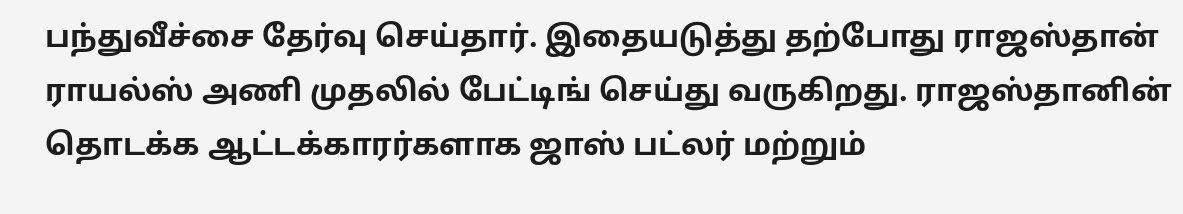பந்துவீச்சை தேர்வு செய்தார். இதையடுத்து தற்போது ராஜஸ்தான் ராயல்ஸ் அணி முதலில் பேட்டிங் செய்து வருகிறது. ராஜஸ்தானின் தொடக்க ஆட்டக்காரர்களாக ஜாஸ் பட்லர் மற்றும்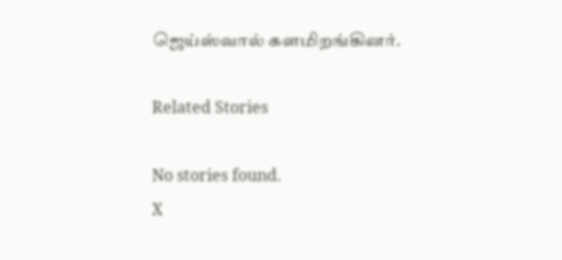ஜெய்ஸ்வால் களமிறங்கினர்.

Related Stories

No stories found.
X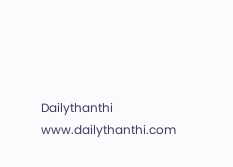Dailythanthi
www.dailythanthi.com